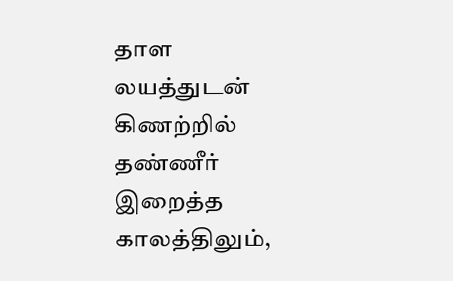தாள லயத்துடன்
கிணற்றில்
தண்ணீர் இறைத்த காலத்திலும்,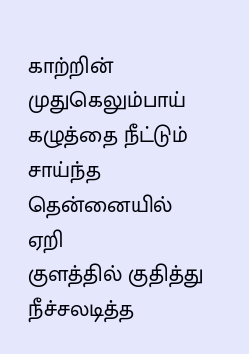காற்றின் முதுகெலும்பாய்
கழுத்தை நீட்டும்
சாய்ந்த தென்னையில்
ஏறி
குளத்தில் குதித்து
நீச்சலடித்த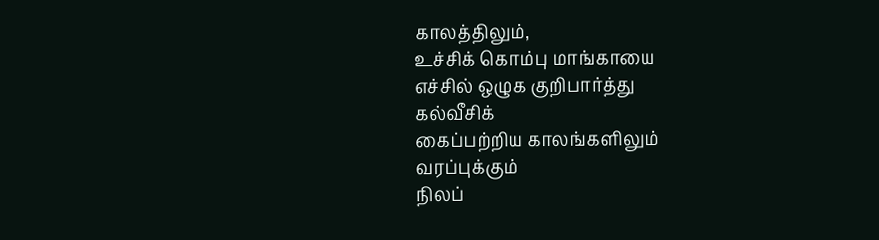காலத்திலும்,
உச்சிக் கொம்பு மாங்காயை
எச்சில் ஒழுக குறிபார்த்து
கல்வீசிக்
கைப்பற்றிய காலங்களிலும்
வரப்புக்கும்
நிலப்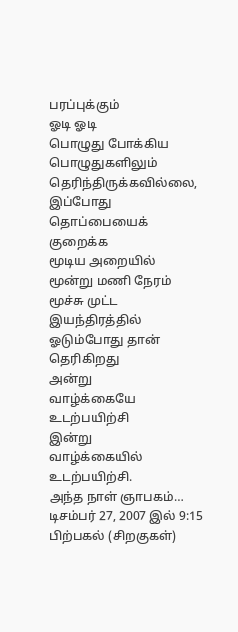பரப்புக்கும்
ஓடி ஓடி
பொழுது போக்கிய பொழுதுகளிலும்
தெரிந்திருக்கவில்லை,
இப்போது
தொப்பையைக் குறைக்க
மூடிய அறையில்
மூன்று மணி நேரம்
மூச்சு முட்ட
இயந்திரத்தில் ஓடும்போது தான்
தெரிகிறது
அன்று
வாழ்க்கையே உடற்பயிற்சி
இன்று
வாழ்க்கையில் உடற்பயிற்சி.
அந்த நாள் ஞாபகம்…
டிசம்பர் 27, 2007 இல் 9:15 பிற்பகல் (சிறகுகள்)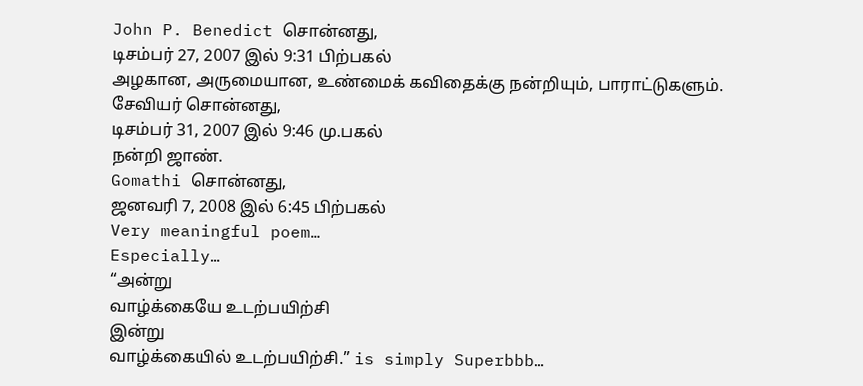John P. Benedict சொன்னது,
டிசம்பர் 27, 2007 இல் 9:31 பிற்பகல்
அழகான, அருமையான, உண்மைக் கவிதைக்கு நன்றியும், பாராட்டுகளும்.
சேவியர் சொன்னது,
டிசம்பர் 31, 2007 இல் 9:46 மு.பகல்
நன்றி ஜாண்.
Gomathi சொன்னது,
ஜனவரி 7, 2008 இல் 6:45 பிற்பகல்
Very meaningful poem…
Especially…
“அன்று
வாழ்க்கையே உடற்பயிற்சி
இன்று
வாழ்க்கையில் உடற்பயிற்சி.” is simply Superbbb…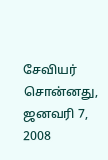சேவியர் சொன்னது,
ஜனவரி 7, 2008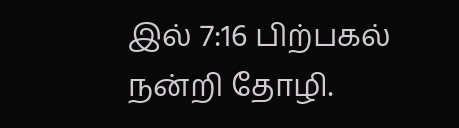இல் 7:16 பிற்பகல்
நன்றி தோழி.